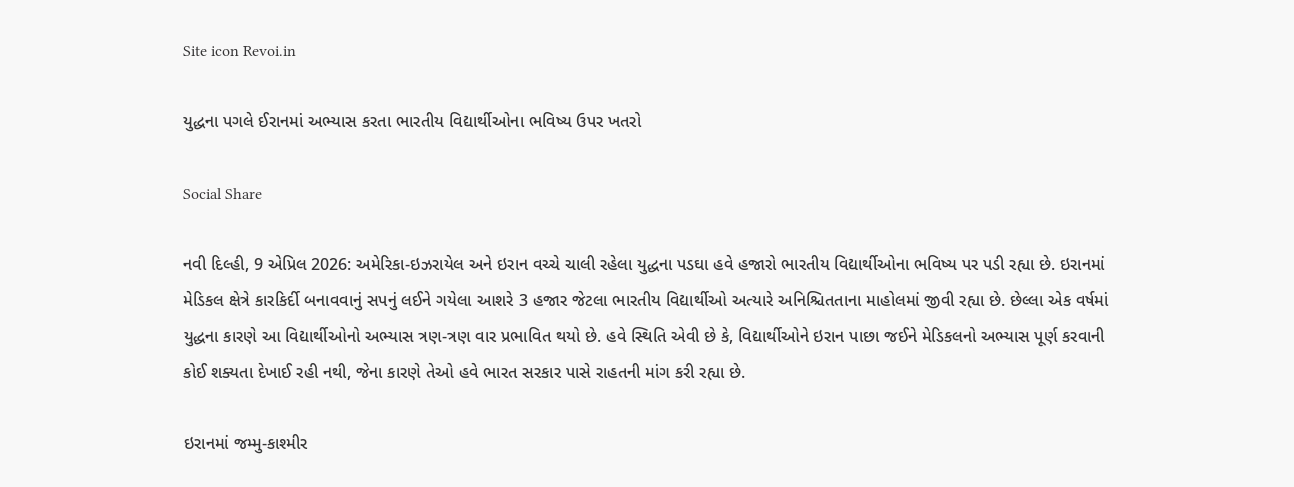Site icon Revoi.in

યુદ્ધના પગલે ઈરાનમાં અભ્યાસ કરતા ભારતીય વિદ્યાર્થીઓના ભવિષ્ય ઉપર ખતરો

Social Share

નવી દિલ્હી, 9 એપ્રિલ 2026: અમેરિકા-ઇઝરાયેલ અને ઇરાન વચ્ચે ચાલી રહેલા યુદ્ધના પડઘા હવે હજારો ભારતીય વિદ્યાર્થીઓના ભવિષ્ય પર પડી રહ્યા છે. ઇરાનમાં મેડિકલ ક્ષેત્રે કારકિર્દી બનાવવાનું સપનું લઈને ગયેલા આશરે 3 હજાર જેટલા ભારતીય વિદ્યાર્થીઓ અત્યારે અનિશ્ચિતતાના માહોલમાં જીવી રહ્યા છે. છેલ્લા એક વર્ષમાં યુદ્ધના કારણે આ વિદ્યાર્થીઓનો અભ્યાસ ત્રણ-ત્રણ વાર પ્રભાવિત થયો છે. હવે સ્થિતિ એવી છે કે, વિદ્યાર્થીઓને ઇરાન પાછા જઈને મેડિકલનો અભ્યાસ પૂર્ણ કરવાની કોઈ શક્યતા દેખાઈ રહી નથી, જેના કારણે તેઓ હવે ભારત સરકાર પાસે રાહતની માંગ કરી રહ્યા છે.

ઇરાનમાં જમ્મુ-કાશ્મીર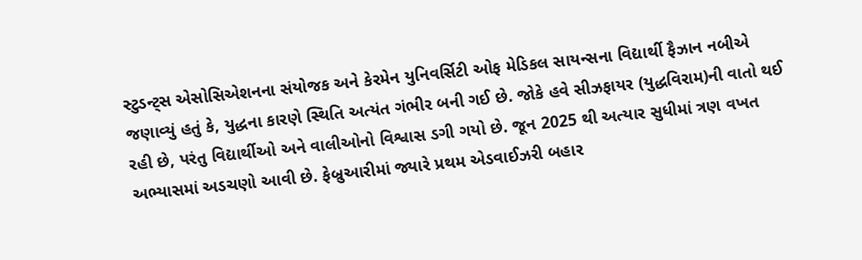સ્ટુડન્ટ્સ એસોસિએશનના સંયોજક અને કેરમેન યુનિવર્સિટી ઓફ મેડિકલ સાયન્સના વિદ્યાર્થી ફૈઝાન નબીએ જણાવ્યું હતું કે, યુદ્ધના કારણે સ્થિતિ અત્યંત ગંભીર બની ગઈ છે. જોકે હવે સીઝફાયર (યુદ્ધવિરામ)ની વાતો થઈ રહી છે, પરંતુ વિદ્યાર્થીઓ અને વાલીઓનો વિશ્વાસ ડગી ગયો છે. જૂન 2025 થી અત્યાર સુધીમાં ત્રણ વખત અભ્યાસમાં અડચણો આવી છે. ફેબ્રુઆરીમાં જ્યારે પ્રથમ એડવાઈઝરી બહાર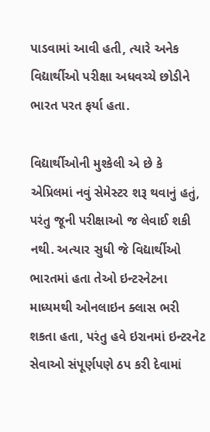પાડવામાં આવી હતી, ત્યારે અનેક વિદ્યાર્થીઓ પરીક્ષા અધવચ્ચે છોડીને ભારત પરત ફર્યા હતા.

વિદ્યાર્થીઓની મુશ્કેલી એ છે કે એપ્રિલમાં નવું સેમેસ્ટર શરૂ થવાનું હતું, પરંતુ જૂની પરીક્ષાઓ જ લેવાઈ શકી નથી. અત્યાર સુધી જે વિદ્યાર્થીઓ ભારતમાં હતા તેઓ ઇન્ટરનેટના માધ્યમથી ઓનલાઇન ક્લાસ ભરી શકતા હતા, પરંતુ હવે ઇરાનમાં ઇન્ટરનેટ સેવાઓ સંપૂર્ણપણે ઠપ કરી દેવામાં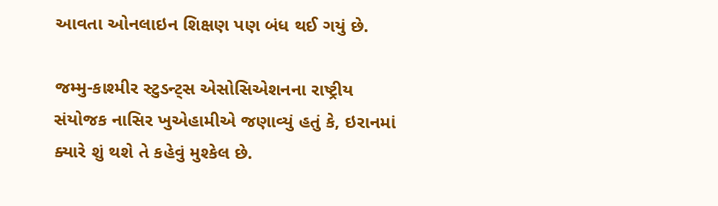આવતા ઓનલાઇન શિક્ષણ પણ બંધ થઈ ગયું છે.

જમ્મુ-કાશ્મીર સ્ટુડન્ટ્સ એસોસિએશનના રાષ્ટ્રીય સંયોજક નાસિર ખુએહામીએ જણાવ્યું હતું કે, ઇરાનમાં ક્યારે શું થશે તે કહેવું મુશ્કેલ છે.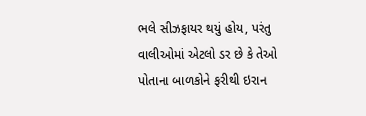ભલે સીઝફાયર થયું હોય, પરંતુ વાલીઓમાં એટલો ડર છે કે તેઓ પોતાના બાળકોને ફરીથી ઇરાન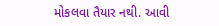મોકલવા તૈયાર નથી. આવી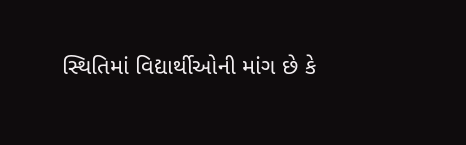સ્થિતિમાં વિદ્યાર્થીઓની માંગ છે કે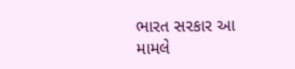ભારત સરકાર આ મામલે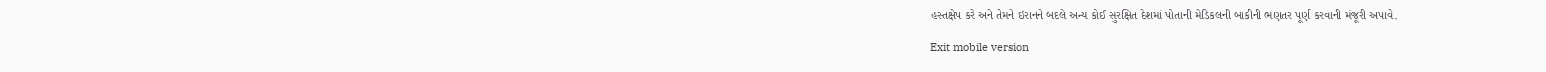હસ્તક્ષેપ કરે અને તેમને ઇરાનને બદલે અન્ય કોઈ સુરક્ષિત દેશમાં પોતાની મેડિકલની બાકીની ભણતર પૂર્ણ કરવાની મંજૂરી અપાવે.

Exit mobile version